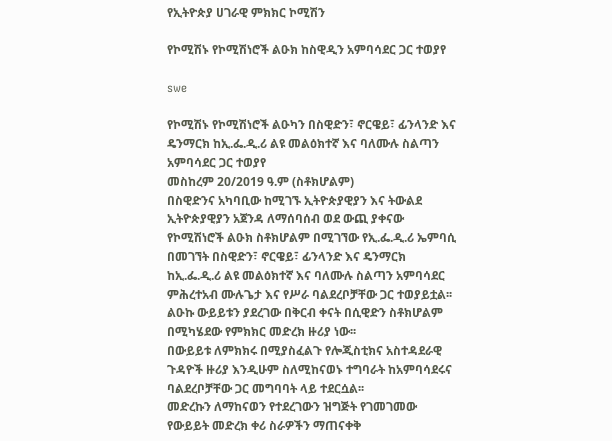የኢትዮጵያ ሀገራዊ ምክክር ኮሚሽን

የኮሚሽኑ የኮሚሽነሮች ልዑክ ከስዊዲን አምባሳደር ጋር ተወያየ

swe

የኮሚሽኑ የኮሚሽነሮች ልዑካን በስዊድን፣ ኖርዌይ፣ ፊንላንድ እና ዴንማርክ ከኢ.ፌ.ዲ.ሪ ልዩ መልዕክተኛ እና ባለሙሉ ስልጣን አምባሳደር ጋር ተወያየ
መስከረም 20/2019 ዓ.ም (ስቶክሆልም)
በስዊድንና አካባቢው ከሚገኙ ኢትዮጵያዊያን እና ትውልደ ኢትዮጵያዊያን አጀንዳ ለማሰባሰብ ወደ ውጪ ያቀናው የኮሚሽነሮች ልዑክ ስቶክሆልም በሚገኘው የኢ.ፌ.ዲ.ሪ ኤምባሲ በመገኘት በስዊድን፣ ኖርዌይ፣ ፊንላንድ እና ዴንማርክ ከኢ.ፌ.ዲ.ሪ ልዩ መልዕክተኛ እና ባለሙሉ ስልጣን አምባሳደር ምሕረተአብ ሙሉጌታ እና የሥራ ባልደረቦቻቸው ጋር ተወያይቷል፡፡
ልዑኩ ውይይቱን ያደረገው በቅርብ ቀናት በሲዊድን ስቶክሆልም በሚካሄደው የምክክር መድረክ ዙሪያ ነው፡፡
በውይይቱ ለምክክሩ በሚያስፈልጉ የሎጂስቲክና አስተዳደራዊ ጉዳዮች ዙሪያ እንዲሁም ስለሚከናወኑ ተግባራት ከአምባሳደሩና ባልደረቦቻቸው ጋር መግባባት ላይ ተደርሷል፡፡
መድረኩን ለማከናወን የተደረገውን ዝግጅት የገመገመው የውይይት መድረክ ቀሪ ስራዎችን ማጠናቀቅ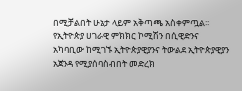በሚቻልበት ሁኔታ ላይም አቅጣጫ አስቀምጧል፡፡
የኢትዮጵያ ሀገራዊ ምክክር ኮሚሽን በሲዊድንና አካባቢው ከሚገኙ ኢትዮጵያዊያንና ትውልደ ኢትዮጵያዊያን አጀንዳ የሚያሰባስብበት መድረክ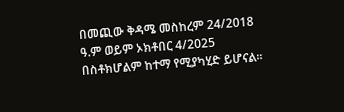በመጪው ቅዳሜ መስከረም 24/2018 ዓ.ም ወይም ኦክቶበር 4/2025 በስቶክሆልም ከተማ የሚያካሂድ ይሆናል፡፡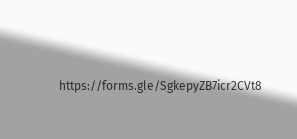https://forms.gle/SgkepyZB7icr2CVt8